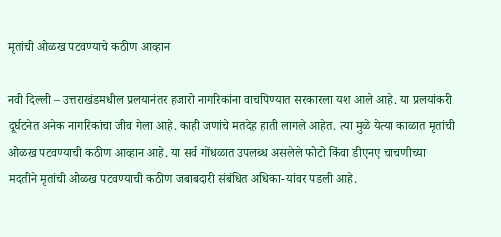मृतांची ओळख पटवण्याचे कठीण आव्हान

नवी दिल्ली – उत्तराखंडमधील प्रलयानंतर हजारो नागरिकांना वाचपिण्यात सरकारला यश आले आहे. या प्रलयांकरी दूर्घटनेत अनेक नागरिकांचा जीव गेला आहे. काही जणांचे मतदेह हाती लागले आहेत. त्या मुळे येत्या काळात मृतांची ओळख पटवण्याची कठीण आव्हान आहे. या सर्व गोंधळात उपलब्ध असलेले फोटो किंवा डीएनए चाचणीच्या मदतीने मृतांची ओळख पटवण्याची कठीण जबाबदारी संबंधित अधिका-यांवर पडली आहे.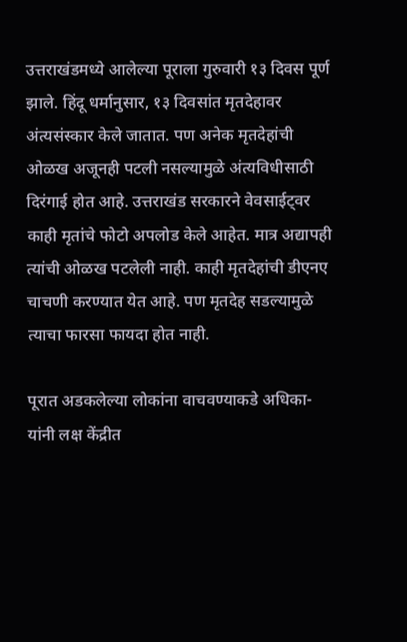उत्तराखंडमध्ये आलेल्या पूराला गुरुवारी १३ दिवस पूर्ण झाले. हिंदू धर्मानुसार, १३ दिवसांत मृतदेहावर अंत्यसंस्कार केले जातात. पण अनेक मृतदेहांची ओळख अजूनही पटली नसल्यामुळे अंत्यविधीसाठी दिरंगाई होत आहे. उत्तराखंड सरकारने वेवसाईट्वर काही मृतांचे फोटो अपलोड केले आहेत. मात्र अद्यापही त्यांची ओळख पटलेली नाही. काही मृतदेहांची डीएनए चाचणी करण्यात येत आहे. पण मृतदेह सडल्यामुळे त्याचा फारसा फायदा होत नाही.

पूरात अडकलेल्या लोकांना वाचवण्याकडे अधिका-यांनी लक्ष केंद्रीत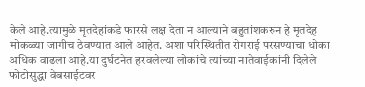केले आहे.त्यामुळे मृतदेहांकडे फारसे लक्ष देता न आल्याने बहुतांशकरुन हे मृतदेह मोकळ्या जागीच ठेवण्यात आले आहेत. अशा परिस्थितीत रोगराई परसण्याचा धोका अधिक वाढला आहे.या दुर्घटनेत हरवलेल्या लोकांचे त्यांच्या नातेवाईकांनी दिलेले फोटोसुद्धा वेबसाईटवर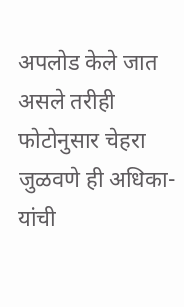अपलोड केले जात असले तरीही फोटोनुसार चेहरा जुळवणे ही अधिका-यांची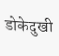डोकेदुखी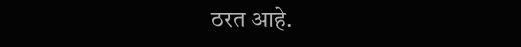ठरत आहे.